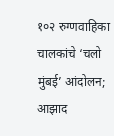१०२ रुग्णवाहिका चालकांचे ‘चलो मुंबई’ आंदोलन; आझाद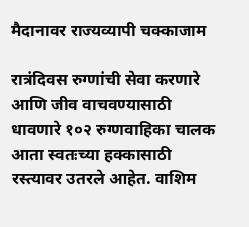मैदानावर राज्यव्यापी चक्काजाम

रात्रंदिवस रुग्णांची सेवा करणारे आणि जीव वाचवण्यासाठी धावणारे १०२ रुग्णवाहिका चालक आता स्वतःच्या हक्कासाठी रस्त्यावर उतरले आहेत. वाशिम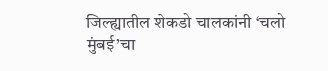जिल्ह्यातील शेकडो चालकांनी ‘चलो मुंबई’चा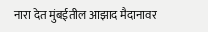नारा देत मुंबईतील आझाद मैदानावर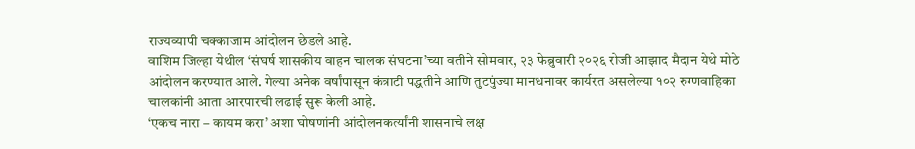राज्यव्यापी चक्काजाम आंदोलन छेडले आहे.
वाशिम जिल्हा येथील ‘संघर्ष शासकीय वाहन चालक संघटना’च्या वतीने सोमवार, २३ फेब्रुवारी २०२६ रोजी आझाद मैदान येथे मोठे आंदोलन करण्यात आले. गेल्या अनेक वर्षांपासून कंत्राटी पद्धतीने आणि तुटपुंज्या मानधनावर कार्यरत असलेल्या १०२ रुग्णवाहिका चालकांनी आता आरपारची लढाई सुरू केली आहे.
‘एकच नारा – कायम करा’ अशा घोषणांनी आंदोलनकर्त्यांनी शासनाचे लक्ष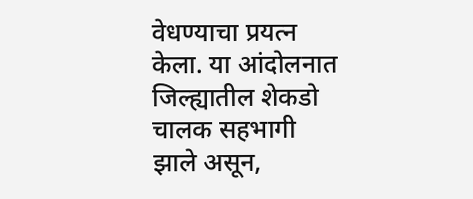वेधण्याचा प्रयत्न केला. या आंदोलनात जिल्ह्यातील शेकडो चालक सहभागी झाले असून,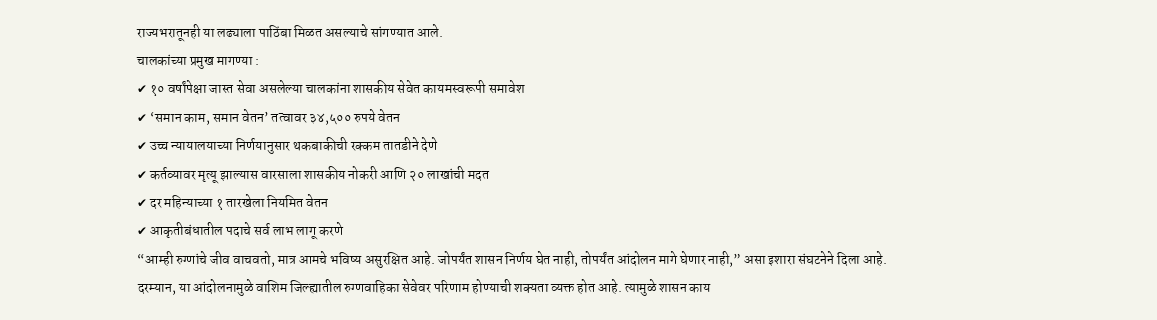राज्यभरातूनही या लढ्याला पाठिंबा मिळत असल्याचे सांगण्यात आले.
चालकांच्या प्रमुख मागण्या :
✔ १० वर्षांपेक्षा जास्त सेवा असलेल्या चालकांना शासकीय सेवेत कायमस्वरूपी समावेश
✔ ‘समान काम, समान वेतन’ तत्वावर ३४,५०० रुपये वेतन
✔ उच्च न्यायालयाच्या निर्णयानुसार थकबाकीची रक्कम तातडीने देणे
✔ कर्तव्यावर मृत्यू झाल्यास वारसाला शासकीय नोकरी आणि २० लाखांची मदत
✔ दर महिन्याच्या १ तारखेला नियमित वेतन
✔ आकृतीबंधातील पदाचे सर्व लाभ लागू करणे
“आम्ही रुग्णांचे जीव वाचवतो, मात्र आमचे भविष्य असुरक्षित आहे. जोपर्यंत शासन निर्णय घेत नाही, तोपर्यंत आंदोलन मागे घेणार नाही,” असा इशारा संघटनेने दिला आहे.
दरम्यान, या आंदोलनामुळे वाशिम जिल्ह्यातील रुग्णवाहिका सेवेवर परिणाम होण्याची शक्यता व्यक्त होत आहे. त्यामुळे शासन काय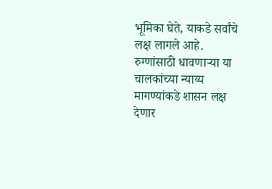भूमिका घेते, याकडे सर्वांचे लक्ष लागले आहे.
रुग्णांसाठी धावणाऱ्या या चालकांच्या न्याय्य मागण्यांकडे शासन लक्ष देणार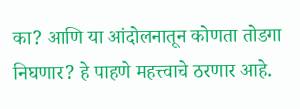का? आणि या आंदोलनातून कोणता तोडगा निघणार? हे पाहणे महत्त्वाचे ठरणार आहे.